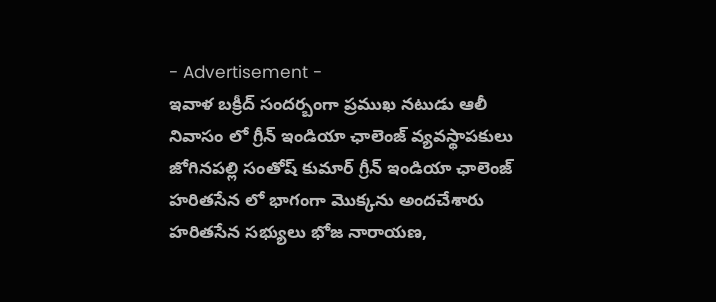- Advertisement -
ఇవాళ బక్రీద్ సందర్బంగా ప్రముఖ నటుడు ఆలీ నివాసం లో గ్రీన్ ఇండియా ఛాలెంజ్ వ్యవస్థాపకులు జోగినపల్లి సంతోష్ కుమార్ గ్రీన్ ఇండియా ఛాలెంజ్ హరితసేన లో భాగంగా మొక్కను అందచేశారు హరితసేన సభ్యులు భోజ నారాయణ,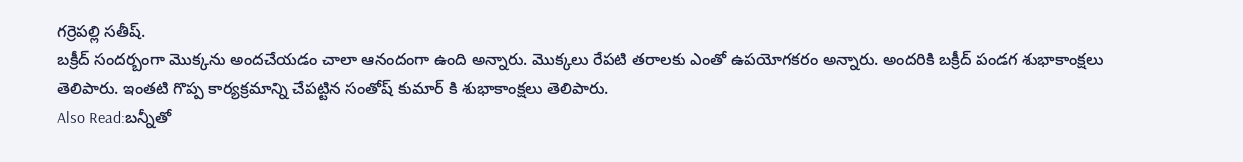గర్రెపల్లి సతీష్.
బక్రీద్ సందర్బంగా మొక్కను అందచేయడం చాలా ఆనందంగా ఉంది అన్నారు. మొక్కలు రేపటి తరాలకు ఎంతో ఉపయోగకరం అన్నారు. అందరికి బక్రీద్ పండగ శుభాకాంక్షలు తెలిపారు. ఇంతటి గొప్ప కార్యక్రమాన్ని చేపట్టిన సంతోష్ కుమార్ కి శుభాకాంక్షలు తెలిపారు.
Also Read:బన్నీతో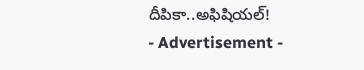దీపికా..అఫిషియల్!
- Advertisement -